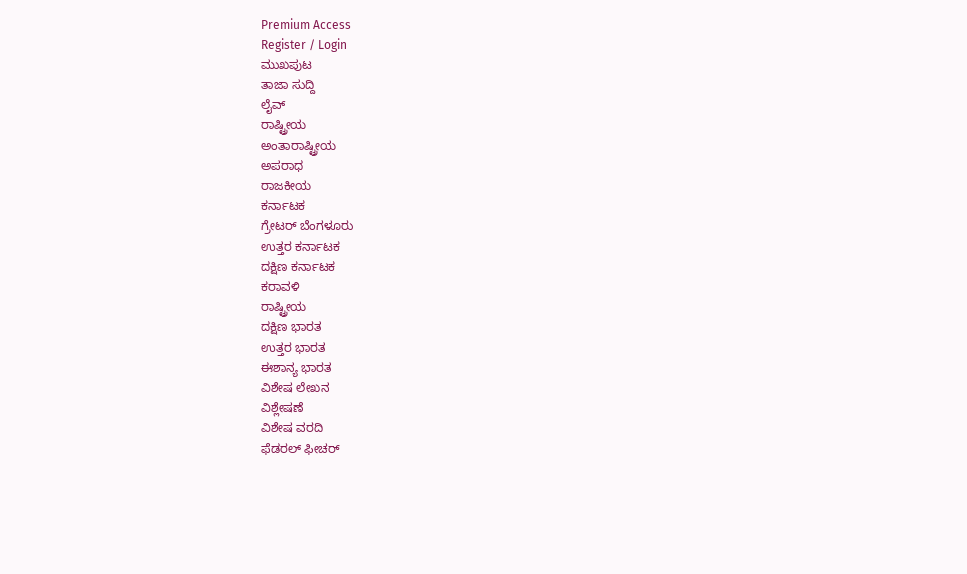Premium Access
Register / Login
ಮುಖಪುಟ
ತಾಜಾ ಸುದ್ದಿ
ಲೈವ್
ರಾಷ್ಟ್ರೀಯ
ಅಂತಾರಾಷ್ಟ್ರೀಯ
ಅಪರಾಧ
ರಾಜಕೀಯ
ಕರ್ನಾಟಕ
ಗ್ರೇಟರ್ ಬೆಂಗಳೂರು
ಉತ್ತರ ಕರ್ನಾಟಕ
ದಕ್ಷಿಣ ಕರ್ನಾಟಕ
ಕರಾವಳಿ
ರಾಷ್ಟ್ರೀಯ
ದಕ್ಷಿಣ ಭಾರತ
ಉತ್ತರ ಭಾರತ
ಈಶಾನ್ಯ ಭಾರತ
ವಿಶೇಷ ಲೇಖನ
ವಿಶ್ಲೇಷಣೆ
ವಿಶೇಷ ವರದಿ
ಫೆಡರಲ್ ಫೀಚರ್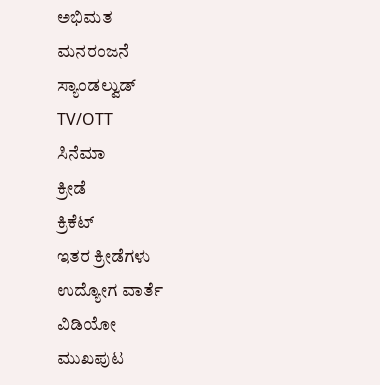ಅಭಿಮತ
ಮನರಂಜನೆ
ಸ್ಯಾಂಡಲ್ವುಡ್
TV/OTT
ಸಿನೆಮಾ
ಕ್ರೀಡೆ
ಕ್ರಿಕೆಟ್
ಇತರ ಕ್ರೀಡೆಗಳು
ಉದ್ಯೋಗ ವಾರ್ತೆ
ವಿಡಿಯೋ
ಮುಖಪುಟ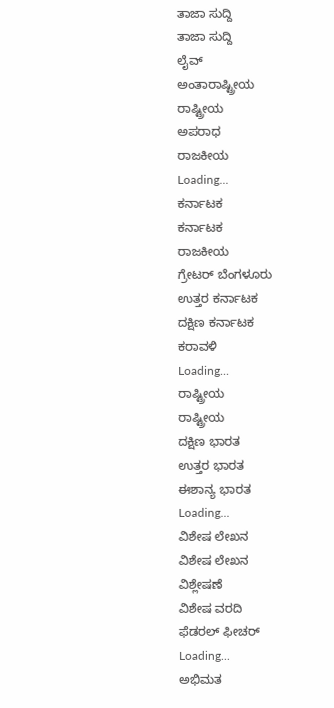ತಾಜಾ ಸುದ್ದಿ
ತಾಜಾ ಸುದ್ದಿ
ಲೈವ್
ಅಂತಾರಾಷ್ಟ್ರೀಯ
ರಾಷ್ಟ್ರೀಯ
ಅಪರಾಧ
ರಾಜಕೀಯ
Loading...
ಕರ್ನಾಟಕ
ಕರ್ನಾಟಕ
ರಾಜಕೀಯ
ಗ್ರೇಟರ್ ಬೆಂಗಳೂರು
ಉತ್ತರ ಕರ್ನಾಟಕ
ದಕ್ಷಿಣ ಕರ್ನಾಟಕ
ಕರಾವಳಿ
Loading...
ರಾಷ್ಟ್ರೀಯ
ರಾಷ್ಟ್ರೀಯ
ದಕ್ಷಿಣ ಭಾರತ
ಉತ್ತರ ಭಾರತ
ಈಶಾನ್ಯ ಭಾರತ
Loading...
ವಿಶೇಷ ಲೇಖನ
ವಿಶೇಷ ಲೇಖನ
ವಿಶ್ಲೇಷಣೆ
ವಿಶೇಷ ವರದಿ
ಫೆಡರಲ್ ಫೀಚರ್
Loading...
ಅಭಿಮತ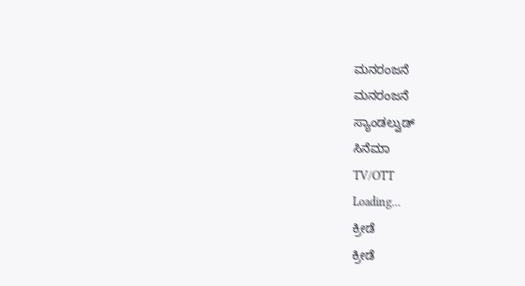ಮನರಂಜನೆ
ಮನರಂಜನೆ
ಸ್ಯಾಂಡಲ್ವುಡ್
ಸಿನೆಮಾ
TV/OTT
Loading...
ಕ್ರೀಡೆ
ಕ್ರೀಡೆ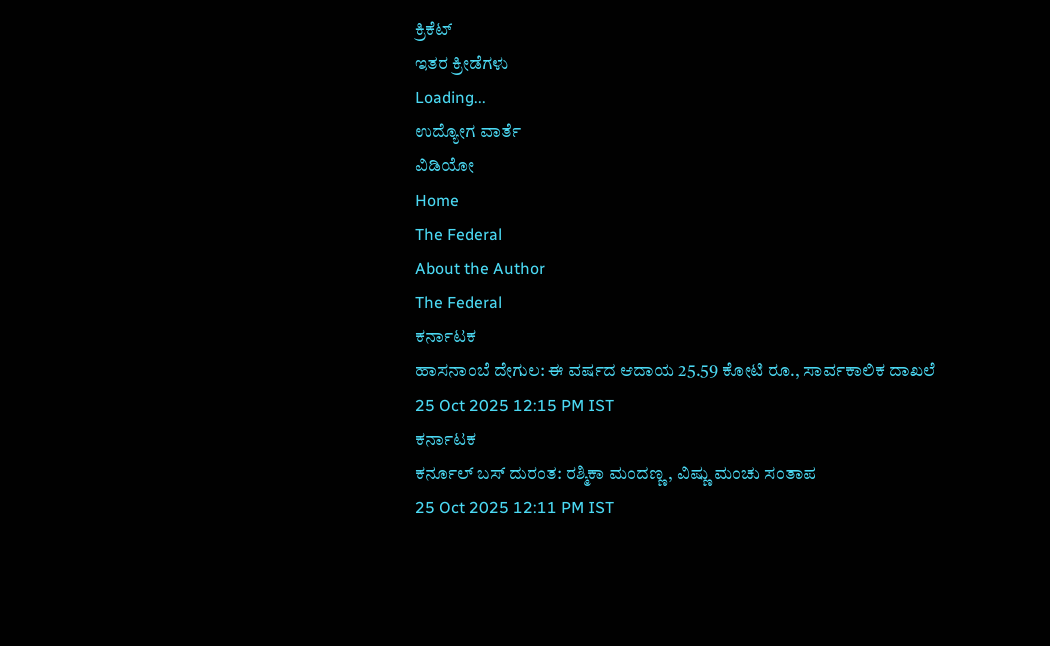ಕ್ರಿಕೆಟ್
ಇತರ ಕ್ರೀಡೆಗಳು
Loading...
ಉದ್ಯೋಗ ವಾರ್ತೆ
ವಿಡಿಯೋ
Home
The Federal
About the Author
The Federal
ಕರ್ನಾಟಕ
ಹಾಸನಾಂಬೆ ದೇಗುಲ: ಈ ವರ್ಷದ ಆದಾಯ 25.59 ಕೋಟಿ ರೂ., ಸಾರ್ವಕಾಲಿಕ ದಾಖಲೆ
25 Oct 2025 12:15 PM IST
ಕರ್ನಾಟಕ
ಕರ್ನೂಲ್ ಬಸ್ ದುರಂತ: ರಶ್ಮಿಕಾ ಮಂದಣ್ಣ, ವಿಷ್ಣು ಮಂಚು ಸಂತಾಪ
25 Oct 2025 12:11 PM IST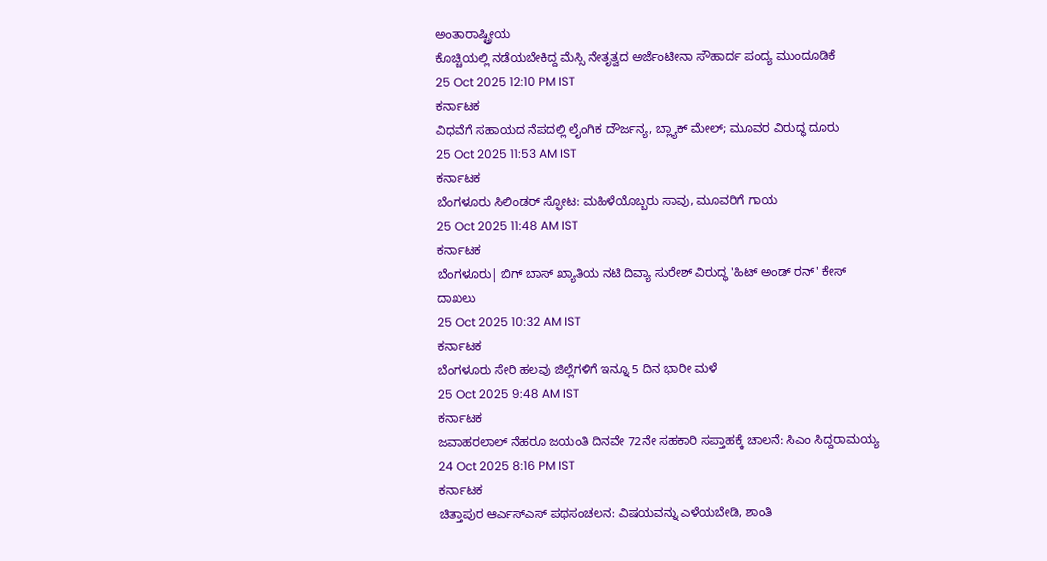ಅಂತಾರಾಷ್ಟ್ರೀಯ
ಕೊಚ್ಚಿಯಲ್ಲಿ ನಡೆಯಬೇಕಿದ್ದ ಮೆಸ್ಸಿ ನೇತೃತ್ವದ ಅರ್ಜೆಂಟೀನಾ ಸೌಹಾರ್ದ ಪಂದ್ಯ ಮುಂದೂಡಿಕೆ
25 Oct 2025 12:10 PM IST
ಕರ್ನಾಟಕ
ವಿಧವೆಗೆ ಸಹಾಯದ ನೆಪದಲ್ಲಿ ಲೈಂಗಿಕ ದೌರ್ಜನ್ಯ, ಬ್ಲ್ಯಾಕ್ ಮೇಲ್; ಮೂವರ ವಿರುದ್ಧ ದೂರು
25 Oct 2025 11:53 AM IST
ಕರ್ನಾಟಕ
ಬೆಂಗಳೂರು ಸಿಲಿಂಡರ್ ಸ್ಫೋಟ: ಮಹಿಳೆಯೊಬ್ಬರು ಸಾವು, ಮೂವರಿಗೆ ಗಾಯ
25 Oct 2025 11:48 AM IST
ಕರ್ನಾಟಕ
ಬೆಂಗಳೂರು| ಬಿಗ್ ಬಾಸ್ ಖ್ಯಾತಿಯ ನಟಿ ದಿವ್ಯಾ ಸುರೇಶ್ ವಿರುದ್ಧ 'ಹಿಟ್ ಅಂಡ್ ರನ್' ಕೇಸ್ ದಾಖಲು
25 Oct 2025 10:32 AM IST
ಕರ್ನಾಟಕ
ಬೆಂಗಳೂರು ಸೇರಿ ಹಲವು ಜಿಲ್ಲೆಗಳಿಗೆ ಇನ್ನೂ 5 ದಿನ ಭಾರೀ ಮಳೆ
25 Oct 2025 9:48 AM IST
ಕರ್ನಾಟಕ
ಜವಾಹರಲಾಲ್ ನೆಹರೂ ಜಯಂತಿ ದಿನವೇ 72ನೇ ಸಹಕಾರಿ ಸಪ್ತಾಹಕ್ಕೆ ಚಾಲನೆ: ಸಿಎಂ ಸಿದ್ದರಾಮಯ್ಯ
24 Oct 2025 8:16 PM IST
ಕರ್ನಾಟಕ
ಚಿತ್ತಾಪುರ ಆರ್ಎಸ್ಎಸ್ ಪಥಸಂಚಲನ: ವಿಷಯವನ್ನು ಎಳೆಯಬೇಡಿ, ಶಾಂತಿ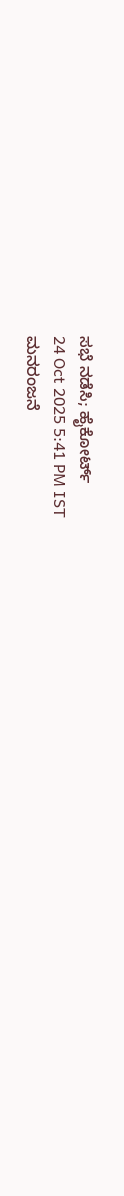ಸಭೆ ನಡೆಸಿ; ಹೈಕೋರ್ಟ್
24 Oct 2025 5:41 PM IST
ಮನರಂಜನೆ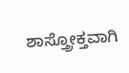ಶಾಸ್ತ್ರೋಕ್ತವಾಗಿ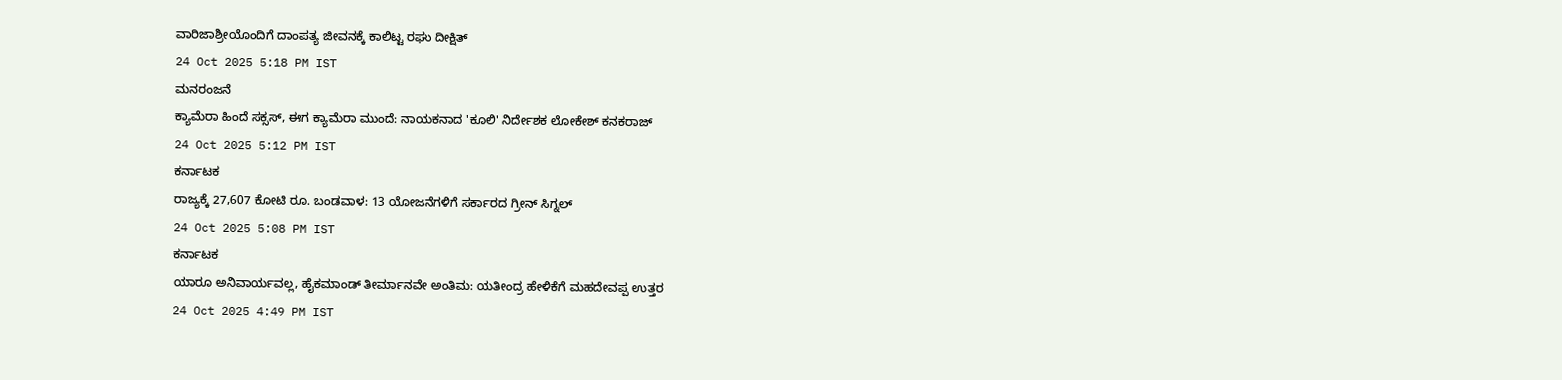ವಾರಿಜಾಶ್ರೀಯೊಂದಿಗೆ ದಾಂಪತ್ಯ ಜೀವನಕ್ಕೆ ಕಾಲಿಟ್ಟ ರಘು ದೀಕ್ಷಿತ್
24 Oct 2025 5:18 PM IST
ಮನರಂಜನೆ
ಕ್ಯಾಮೆರಾ ಹಿಂದೆ ಸಕ್ಸಸ್, ಈಗ ಕ್ಯಾಮೆರಾ ಮುಂದೆ: ನಾಯಕನಾದ 'ಕೂಲಿ' ನಿರ್ದೇಶಕ ಲೋಕೇಶ್ ಕನಕರಾಜ್
24 Oct 2025 5:12 PM IST
ಕರ್ನಾಟಕ
ರಾಜ್ಯಕ್ಕೆ 27,607 ಕೋಟಿ ರೂ. ಬಂಡವಾಳ: 13 ಯೋಜನೆಗಳಿಗೆ ಸರ್ಕಾರದ ಗ್ರೀನ್ ಸಿಗ್ನಲ್
24 Oct 2025 5:08 PM IST
ಕರ್ನಾಟಕ
ಯಾರೂ ಅನಿವಾರ್ಯವಲ್ಲ, ಹೈಕಮಾಂಡ್ ತೀರ್ಮಾನವೇ ಅಂತಿಮ: ಯತೀಂದ್ರ ಹೇಳಿಕೆಗೆ ಮಹದೇವಪ್ಪ ಉತ್ತರ
24 Oct 2025 4:49 PM IST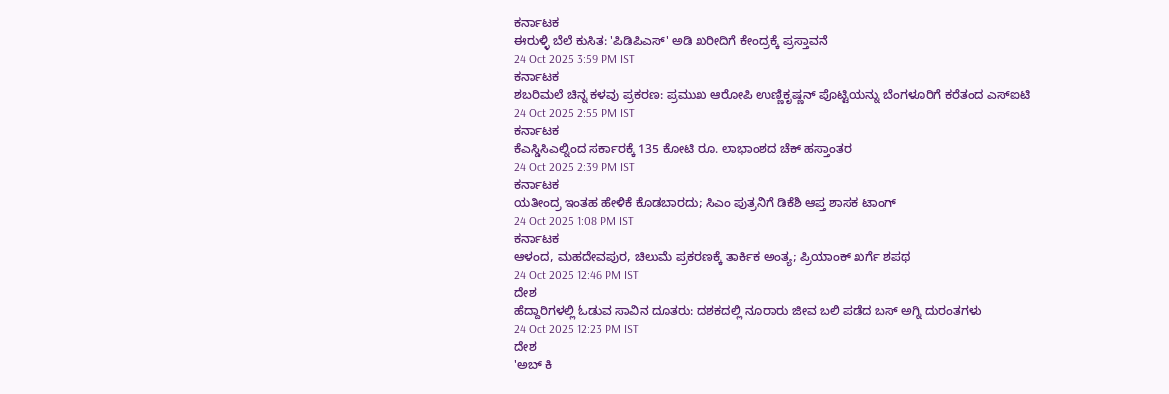ಕರ್ನಾಟಕ
ಈರುಳ್ಳಿ ಬೆಲೆ ಕುಸಿತ: 'ಪಿಡಿಪಿಎಸ್' ಅಡಿ ಖರೀದಿಗೆ ಕೇಂದ್ರಕ್ಕೆ ಪ್ರಸ್ತಾವನೆ
24 Oct 2025 3:59 PM IST
ಕರ್ನಾಟಕ
ಶಬರಿಮಲೆ ಚಿನ್ನ ಕಳವು ಪ್ರಕರಣ: ಪ್ರಮುಖ ಆರೋಪಿ ಉಣ್ಣಿಕೃಷ್ಣನ್ ಪೊಟ್ಟಿಯನ್ನು ಬೆಂಗಳೂರಿಗೆ ಕರೆತಂದ ಎಸ್ಐಟಿ
24 Oct 2025 2:55 PM IST
ಕರ್ನಾಟಕ
ಕೆಎಸ್ಡಿಸಿಎಲ್ನಿಂದ ಸರ್ಕಾರಕ್ಕೆ 135 ಕೋಟಿ ರೂ. ಲಾಭಾಂಶದ ಚೆಕ್ ಹಸ್ತಾಂತರ
24 Oct 2025 2:39 PM IST
ಕರ್ನಾಟಕ
ಯತೀಂದ್ರ ಇಂತಹ ಹೇಳಿಕೆ ಕೊಡಬಾರದು; ಸಿಎಂ ಪುತ್ರನಿಗೆ ಡಿಕೆಶಿ ಆಪ್ತ ಶಾಸಕ ಟಾಂಗ್
24 Oct 2025 1:08 PM IST
ಕರ್ನಾಟಕ
ಆಳಂದ, ಮಹದೇವಪುರ, ಚಿಲುಮೆ ಪ್ರಕರಣಕ್ಕೆ ತಾರ್ಕಿಕ ಅಂತ್ಯ; ಪ್ರಿಯಾಂಕ್ ಖರ್ಗೆ ಶಪಥ
24 Oct 2025 12:46 PM IST
ದೇಶ
ಹೆದ್ದಾರಿಗಳಲ್ಲಿ ಓಡುವ ಸಾವಿನ ದೂತರು: ದಶಕದಲ್ಲಿ ನೂರಾರು ಜೀವ ಬಲಿ ಪಡೆದ ಬಸ್ ಅಗ್ನಿ ದುರಂತಗಳು
24 Oct 2025 12:23 PM IST
ದೇಶ
'ಅಬ್ ಕಿ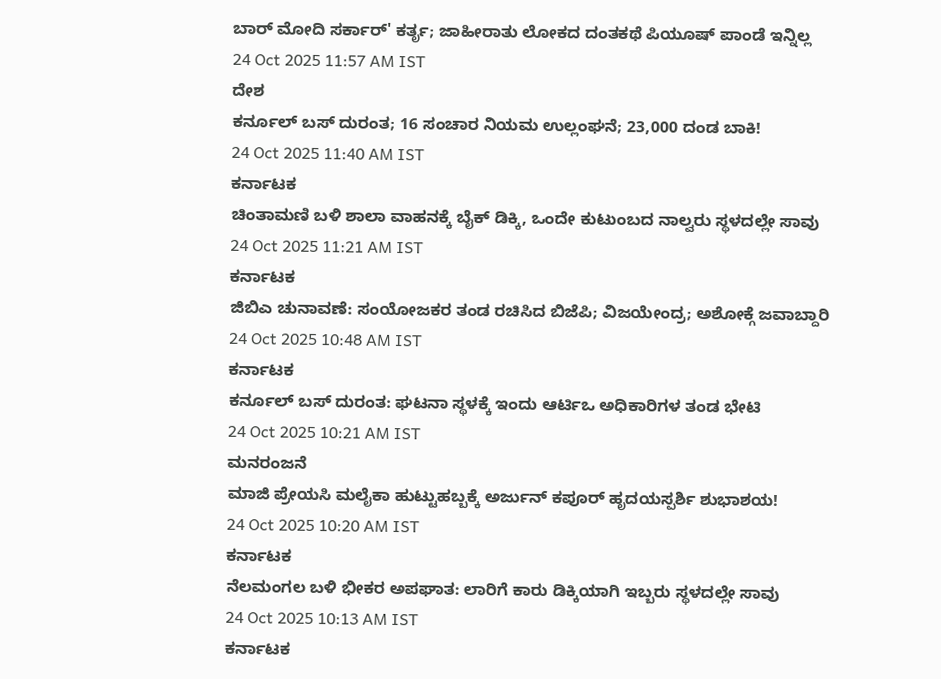ಬಾರ್ ಮೋದಿ ಸರ್ಕಾರ್' ಕರ್ತೃ; ಜಾಹೀರಾತು ಲೋಕದ ದಂತಕಥೆ ಪಿಯೂಷ್ ಪಾಂಡೆ ಇನ್ನಿಲ್ಲ
24 Oct 2025 11:57 AM IST
ದೇಶ
ಕರ್ನೂಲ್ ಬಸ್ ದುರಂತ; 16 ಸಂಚಾರ ನಿಯಮ ಉಲ್ಲಂಘನೆ; 23,000 ದಂಡ ಬಾಕಿ!
24 Oct 2025 11:40 AM IST
ಕರ್ನಾಟಕ
ಚಿಂತಾಮಣಿ ಬಳಿ ಶಾಲಾ ವಾಹನಕ್ಕೆ ಬೈಕ್ ಡಿಕ್ಕಿ, ಒಂದೇ ಕುಟುಂಬದ ನಾಲ್ವರು ಸ್ಥಳದಲ್ಲೇ ಸಾವು
24 Oct 2025 11:21 AM IST
ಕರ್ನಾಟಕ
ಜಿಬಿಎ ಚುನಾವಣೆ: ಸಂಯೋಜಕರ ತಂಡ ರಚಿಸಿದ ಬಿಜೆಪಿ; ವಿಜಯೇಂದ್ರ; ಅಶೋಕ್ಗೆ ಜವಾಬ್ದಾರಿ
24 Oct 2025 10:48 AM IST
ಕರ್ನಾಟಕ
ಕರ್ನೂಲ್ ಬಸ್ ದುರಂತ: ಘಟನಾ ಸ್ಥಳಕ್ಕೆ ಇಂದು ಆರ್ಟಿಒ ಅಧಿಕಾರಿಗಳ ತಂಡ ಭೇಟಿ
24 Oct 2025 10:21 AM IST
ಮನರಂಜನೆ
ಮಾಜಿ ಪ್ರೇಯಸಿ ಮಲೈಕಾ ಹುಟ್ಟುಹಬ್ಬಕ್ಕೆ ಅರ್ಜುನ್ ಕಪೂರ್ ಹೃದಯಸ್ಪರ್ಶಿ ಶುಭಾಶಯ!
24 Oct 2025 10:20 AM IST
ಕರ್ನಾಟಕ
ನೆಲಮಂಗಲ ಬಳಿ ಭೀಕರ ಅಪಘಾತ: ಲಾರಿಗೆ ಕಾರು ಡಿಕ್ಕಿಯಾಗಿ ಇಬ್ಬರು ಸ್ಥಳದಲ್ಲೇ ಸಾವು
24 Oct 2025 10:13 AM IST
ಕರ್ನಾಟಕ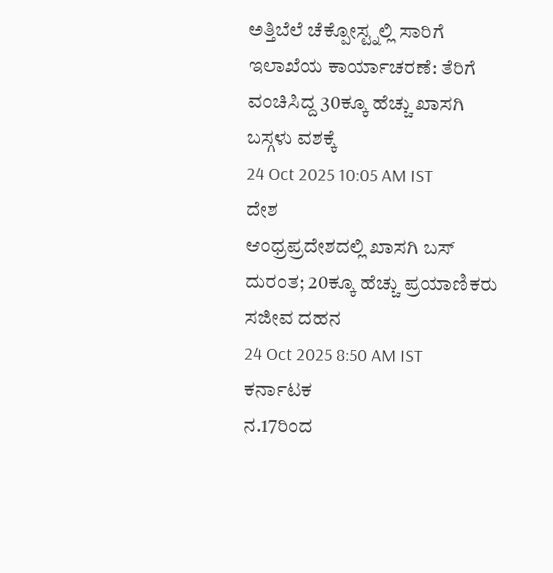ಅತ್ತಿಬೆಲೆ ಚೆಕ್ಪೋಸ್ಟ್ನಲ್ಲಿ ಸಾರಿಗೆ ಇಲಾಖೆಯ ಕಾರ್ಯಾಚರಣೆ: ತೆರಿಗೆ ವಂಚಿಸಿದ್ದ 30ಕ್ಕೂ ಹೆಚ್ಚು ಖಾಸಗಿ ಬಸ್ಗಳು ವಶಕ್ಕೆ
24 Oct 2025 10:05 AM IST
ದೇಶ
ಆಂಧ್ರಪ್ರದೇಶದಲ್ಲಿ ಖಾಸಗಿ ಬಸ್ ದುರಂತ; 20ಕ್ಕೂ ಹೆಚ್ಚು ಪ್ರಯಾಣಿಕರು ಸಜೀವ ದಹನ
24 Oct 2025 8:50 AM IST
ಕರ್ನಾಟಕ
ನ.17ರಿಂದ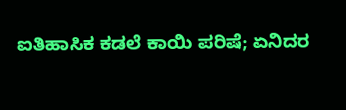ಐತಿಹಾಸಿಕ ಕಡಲೆ ಕಾಯಿ ಪರಿಷೆ; ಏನಿದರ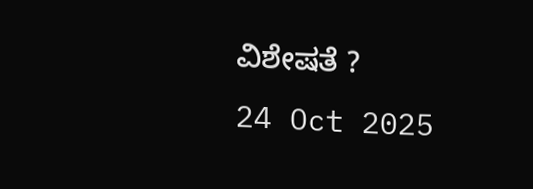ವಿಶೇಷತೆ ?
24 Oct 2025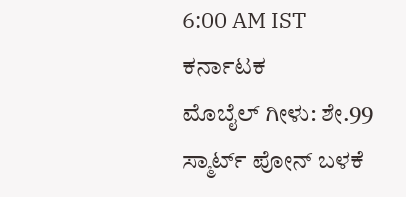6:00 AM IST
ಕರ್ನಾಟಕ
ಮೊಬೈಲ್ ಗೀಳು: ಶೇ.99 ಸ್ಮಾರ್ಟ್ ಪೋನ್ ಬಳಕೆ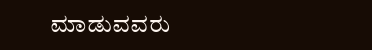ಮಾಡುವವರು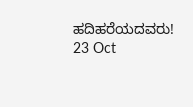ಹದಿಹರೆಯದವರು!
23 Oct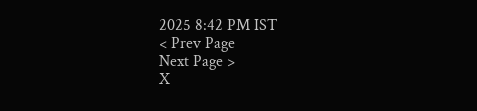2025 8:42 PM IST
< Prev Page
Next Page >
X